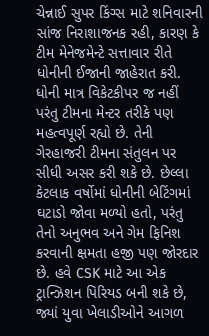ચેન્નાઈ સુપર કિંગ્સ માટે શનિવારની સાંજ નિરાશાજનક રહી, કારણ કે ટીમ મેનેજમેન્ટે સત્તાવાર રીતે ધોનીની ઈજાની જાહેરાત કરી. ધોની માત્ર વિકેટકીપર જ નહીં પરંતુ ટીમના મેન્ટર તરીકે પણ મહત્વપૂર્ણ રહ્યો છે. તેની ગેરહાજરી ટીમના સંતુલન પર સીધી અસર કરી શકે છે. છેલ્લા કેટલાક વર્ષોમાં ધોનીની બેટિંગમાં ઘટાડો જોવા મળ્યો હતો, પરંતુ તેનો અનુભવ અને ગેમ ફિનિશ કરવાની ક્ષમતા હજી પણ જોરદાર છે. હવે CSK માટે આ એક ટ્રાન્ઝિશન પિરિયડ બની શકે છે, જ્યાં યુવા ખેલાડીઓને આગળ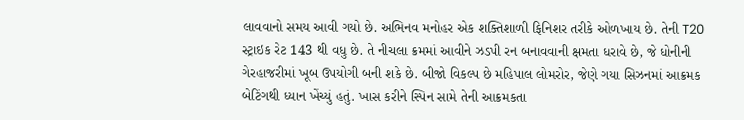લાવવાનો સમય આવી ગયો છે. અભિનવ મનોહર એક શક્તિશાળી ફિનિશર તરીકે ઓળખાય છે. તેની T20 સ્ટ્રાઇક રેટ 143 થી વધુ છે. તે નીચલા ક્રમમાં આવીને ઝડપી રન બનાવવાની ક્ષમતા ધરાવે છે, જે ધોનીની ગેરહાજરીમાં ખૂબ ઉપયોગી બની શકે છે. બીજો વિકલ્પ છે મહિપાલ લોમરોર, જેણે ગયા સિઝનમાં આક્રમક બેટિંગથી ધ્યાન ખેંચ્યું હતું. ખાસ કરીને સ્પિન સામે તેની આક્રમકતા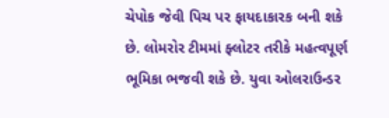ચેપોક જેવી પિચ પર ફાયદાકારક બની શકે છે. લોમરોર ટીમમાં ફ્લોટર તરીકે મહત્વપૂર્ણ ભૂમિકા ભજવી શકે છે. યુવા ઓલરાઉન્ડર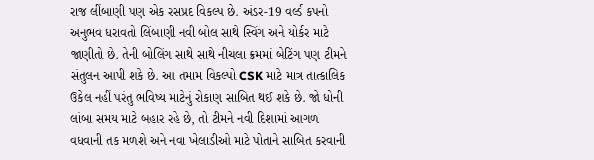રાજ લીંબાણી પણ એક રસપ્રદ વિકલ્પ છે. અંડર-19 વર્લ્ડ કપનો અનુભવ ધરાવતો લિંબાણી નવી બોલ સાથે સ્વિંગ અને યોર્કર માટે જાણીતો છે. તેની બોલિંગ સાથે સાથે નીચલા ક્રમમાં બેટિંગ પણ ટીમને સંતુલન આપી શકે છે. આ તમામ વિકલ્પો CSK માટે માત્ર તાત્કાલિક ઉકેલ નહીં પરંતુ ભવિષ્ય માટેનું રોકાણ સાબિત થઈ શકે છે. જો ધોની લાંબા સમય માટે બહાર રહે છે, તો ટીમને નવી દિશામાં આગળ વધવાની તક મળશે અને નવા ખેલાડીઓ માટે પોતાને સાબિત કરવાની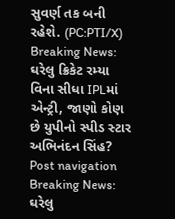સુવર્ણ તક બની રહેશે. (PC:PTI/X) Breaking News: ઘરેલુ ક્રિકેટ રમ્યા વિના સીધા IPLમાં એન્ટ્રી, જાણો કોણ છે યુપીનો સ્પીડ સ્ટાર અભિનંદન સિંહ? Post navigation Breaking News: ઘરેલુ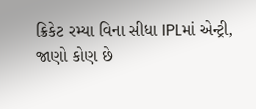ક્રિકેટ રમ્યા વિના સીધા IPLમાં એન્ટ્રી, જાણો કોણ છે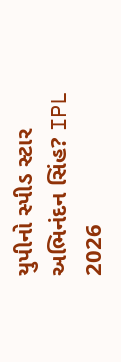યુપીનો સ્પીડ સ્ટાર અભિનંદન સિંહ? IPL 2026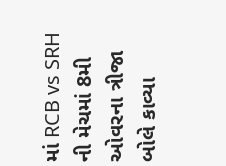માં RCB vs SRH ની મેચમાં 8મી ઓવરના ત્રીજા બોલે કાવ્યા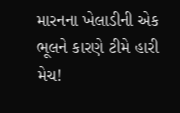મારનના ખેલાડીની એક ભૂલને કારણે ટીમે હારી મેચ!